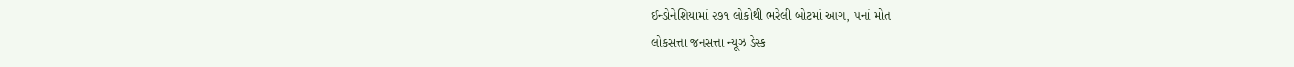ઈન્ડોનેશિયામાં ૨૭૧ લોકોથી ભરેલી બોટમાં આગ, ૫નાં મોત
લોકસત્તા જનસત્તા ન્યૂઝ ડેસ્ક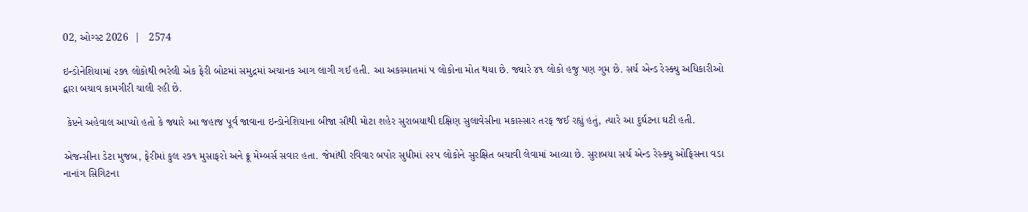02, ઓગ્સ્ટ 2026  |   2574

ઇન્ડોનેશિયામાં ૨૭૧ લોકોથી ભરેલી એક ફેરી બોટમાં સમુદ્રમાં અચાનક આગ લાગી ગઈ હતી. આ અકસ્માતમાં ૫ લોકોના મોત થયા છે. જ્યારે ૪૧ લોકો હજુ પણ ગુમ છે. સર્ચ એન્ડ રેસ્ક્યુ અધિકારીઓ દ્વારા બચાવ કામગીરી ચાલી રહી છે.

 કેપ્ટને અહેવાલ આપ્યો હતો કે જ્યારે આ જહાજ પૂર્વ જાવાના ઇન્ડોનેશિયાના બીજા સૌથી મોટા શહેર સુરાબયાથી દક્ષિણ સુલાવેસીના મકાસ્સાર તરફ જઈ રહ્યું હતું, ત્યારે આ દુર્ઘટના ઘટી હતી.

એજન્સીના ડેટા મુજબ, ફેરીમાં કુલ ૨૭૧ મુસાફરો અને ક્રૂ મેમ્બર્સ સવાર હતા. જેમાંથી રવિવાર બપોર સુધીમાં ૨૨૫ લોકોને સુરક્ષિત બચાવી લેવામાં આવ્યા છે. સુરાબયા સર્ચ એન્ડ રેસ્ક્યુ ઓફિસના વડા નાનાંગ સિગિટના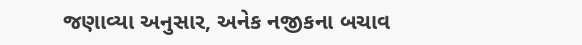જણાવ્યા અનુસાર, અનેક નજીકના બચાવ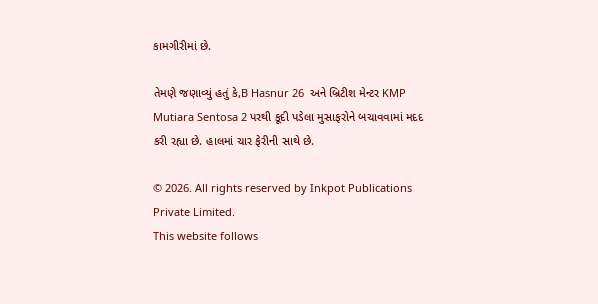કામગીરીમાં છે.

તેમણે જણાવ્યું હતું કે,B Hasnur 26  અને બ્રિટીશ મેન્ટર KMP Mutiara Sentosa 2 પરથી કૂદી પડેલા મુસાફરોને બચાવવામાં મદદ કરી રહ્યા છે. હાલમાં ચાર ફેરીની સાથે છે.

© 2026. All rights reserved by Inkpot Publications Private Limited.
This website follows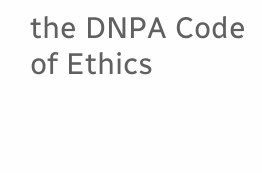the DNPA Code of Ethics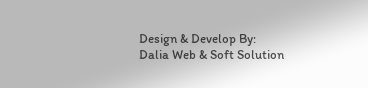Design & Develop By:
Dalia Web & Soft Solution